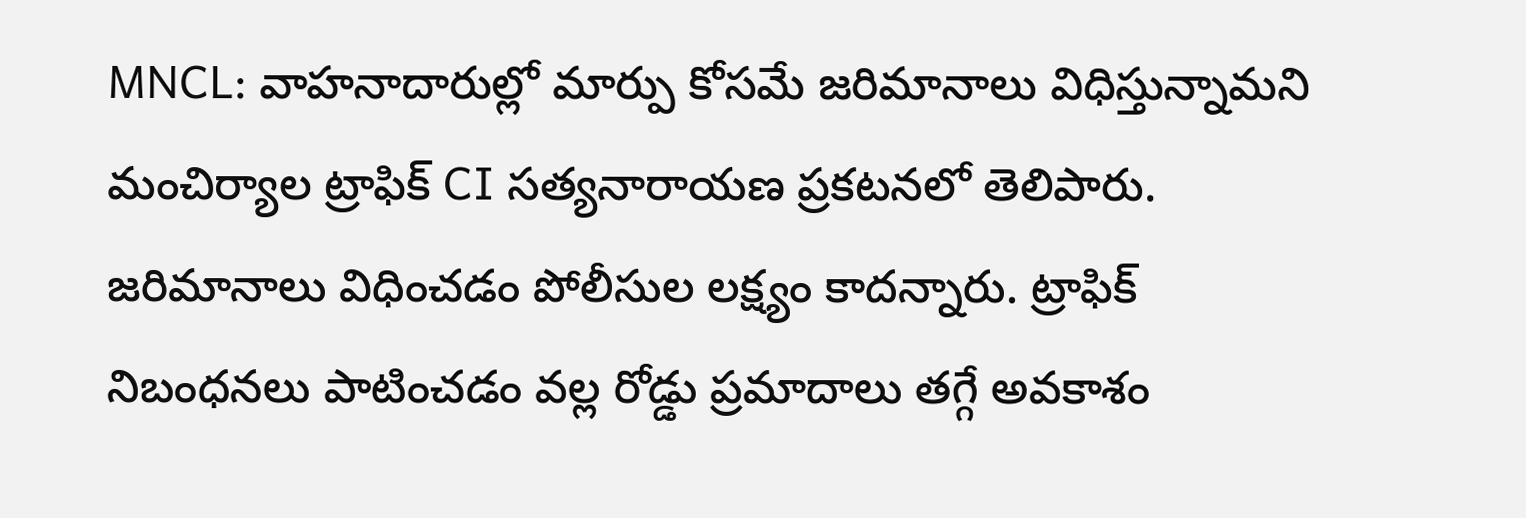MNCL: వాహనాదారుల్లో మార్పు కోసమే జరిమానాలు విధిస్తున్నామని మంచిర్యాల ట్రాఫిక్ CI సత్యనారాయణ ప్రకటనలో తెలిపారు. జరిమానాలు విధించడం పోలీసుల లక్ష్యం కాదన్నారు. ట్రాఫిక్ నిబంధనలు పాటించడం వల్ల రోడ్డు ప్రమాదాలు తగ్గే అవకాశం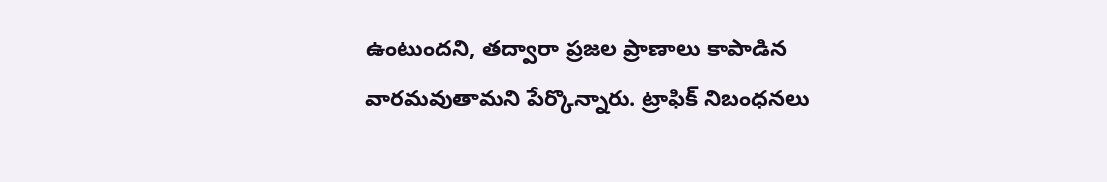ఉంటుందని, తద్వారా ప్రజల ప్రాణాలు కాపాడిన వారమవుతామని పేర్కొన్నారు. ట్రాఫిక్ నిబంధనలు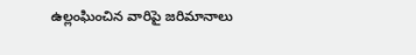ఉల్లంఘించిన వారిపై జరిమానాలు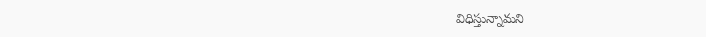విధిస్తున్నామని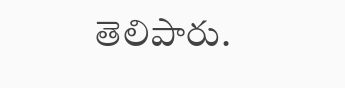తెలిపారు.